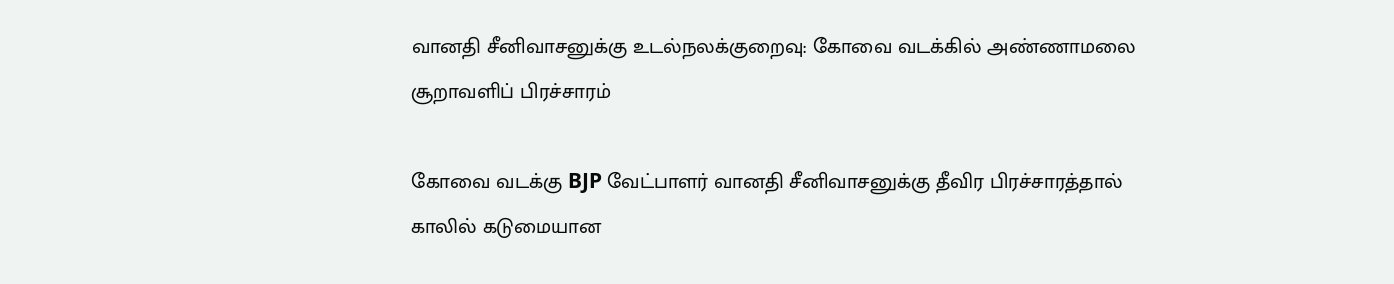வானதி சீனிவாசனுக்கு உடல்நலக்குறைவு: கோவை வடக்கில் அண்ணாமலை சூறாவளிப் பிரச்சாரம்

கோவை வடக்கு BJP வேட்பாளர் வானதி சீனிவாசனுக்கு தீவிர பிரச்சாரத்தால் காலில் கடுமையான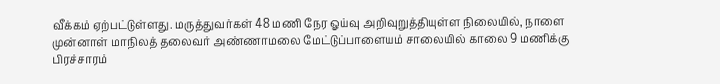வீக்கம் ஏற்பட்டுள்ளது. மருத்துவர்கள் 48 மணி நேர ஓய்வு அறிவுறுத்தியுள்ள நிலையில், நாளை முன்னாள் மாநிலத் தலைவர் அண்ணாமலை மேட்டுப்பாளையம் சாலையில் காலை 9 மணிக்கு பிரச்சாரம்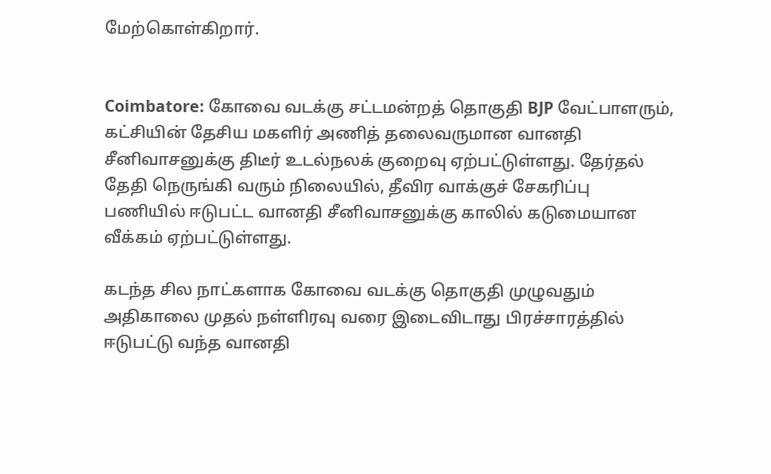மேற்கொள்கிறார்.


Coimbatore: கோவை வடக்கு சட்டமன்றத் தொகுதி BJP வேட்பாளரும், கட்சியின் தேசிய மகளிர் அணித் தலைவருமான வானதி சீனிவாசனுக்கு திடீர் உடல்நலக் குறைவு ஏற்பட்டுள்ளது. தேர்தல் தேதி நெருங்கி வரும் நிலையில், தீவிர வாக்குச் சேகரிப்பு பணியில் ஈடுபட்ட வானதி சீனிவாசனுக்கு காலில் கடுமையான வீக்கம் ஏற்பட்டுள்ளது.

கடந்த சில நாட்களாக கோவை வடக்கு தொகுதி முழுவதும் அதிகாலை முதல் நள்ளிரவு வரை இடைவிடாது பிரச்சாரத்தில் ஈடுபட்டு வந்த வானதி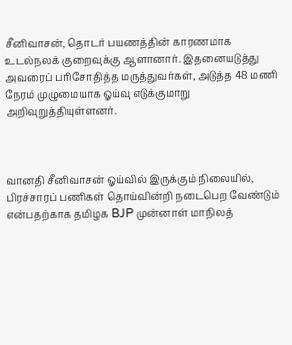சீனிவாசன், தொடர் பயணத்தின் காரணமாக உடல்நலக் குறைவுக்கு ஆளானார். இதனையடுத்து அவரைப் பரிசோதித்த மருத்துவர்கள், அடுத்த 48 மணி நேரம் முழுமையாக ஓய்வு எடுக்குமாறு அறிவுறுத்தியுள்ளனர்.



வானதி சீனிவாசன் ஓய்வில் இருக்கும் நிலையில், பிரச்சாரப் பணிகள் தொய்வின்றி நடைபெற வேண்டும் என்பதற்காக தமிழக BJP முன்னாள் மாநிலத்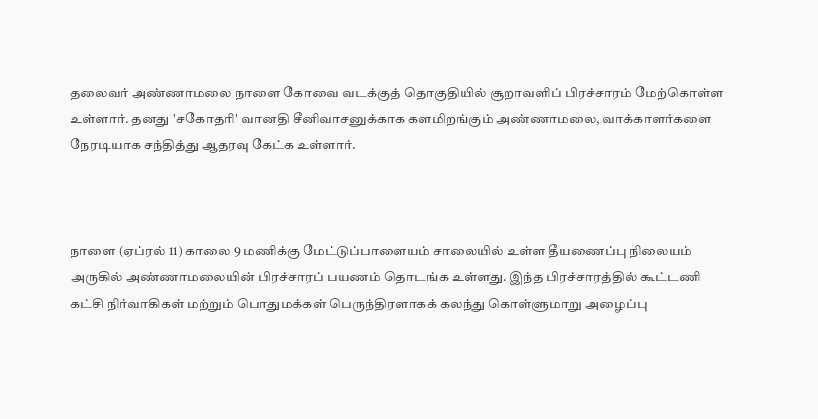தலைவர் அண்ணாமலை நாளை கோவை வடக்குத் தொகுதியில் சூறாவளிப் பிரச்சாரம் மேற்கொள்ள உள்ளார். தனது 'சகோதரி' வானதி சீனிவாசனுக்காக களமிறங்கும் அண்ணாமலை, வாக்காளர்களை நேரடியாக சந்தித்து ஆதரவு கேட்க உள்ளார்.



நாளை (ஏப்ரல் 11) காலை 9 மணிக்கு மேட்டுப்பாளையம் சாலையில் உள்ள தீயணைப்பு நிலையம் அருகில் அண்ணாமலையின் பிரச்சாரப் பயணம் தொடங்க உள்ளது. இந்த பிரச்சாரத்தில் கூட்டணி கட்சி நிர்வாகிகள் மற்றும் பொதுமக்கள் பெருந்திரளாகக் கலந்து கொள்ளுமாறு அழைப்பு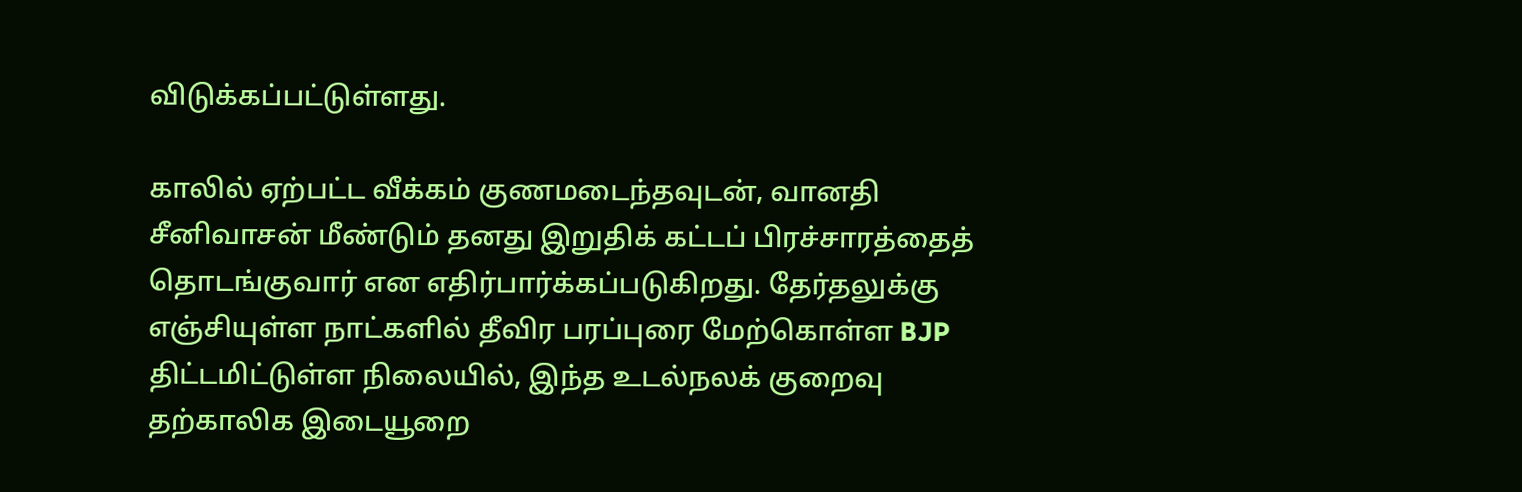விடுக்கப்பட்டுள்ளது.

காலில் ஏற்பட்ட வீக்கம் குணமடைந்தவுடன், வானதி சீனிவாசன் மீண்டும் தனது இறுதிக் கட்டப் பிரச்சாரத்தைத் தொடங்குவார் என எதிர்பார்க்கப்படுகிறது. தேர்தலுக்கு எஞ்சியுள்ள நாட்களில் தீவிர பரப்புரை மேற்கொள்ள BJP திட்டமிட்டுள்ள நிலையில், இந்த உடல்நலக் குறைவு தற்காலிக இடையூறை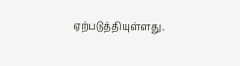ஏற்படுத்தியுள்ளது.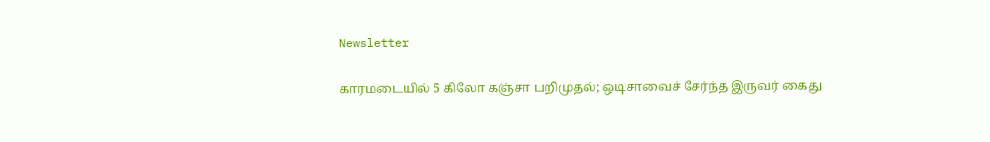Newsletter

காரமடையில் 5 கிலோ கஞ்சா பறிமுதல்; ஒடிசாவைச் சேர்ந்த இருவர் கைது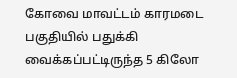கோவை மாவட்டம் காரமடை பகுதியில் பதுக்கி வைக்கப்பட்டிருந்த 5 கிலோ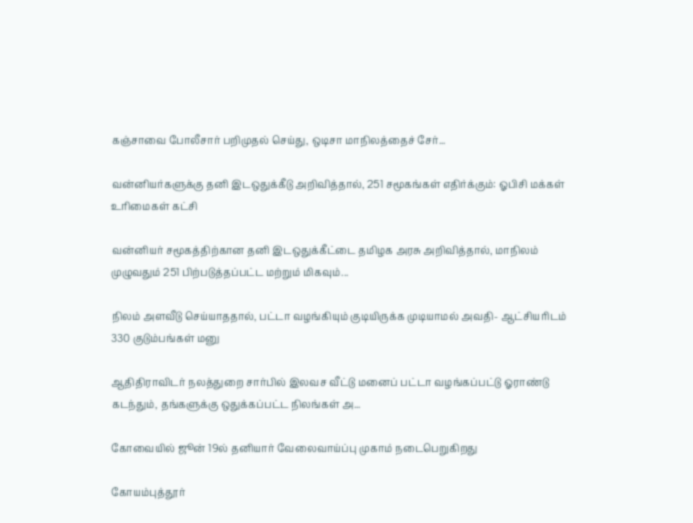கஞ்சாவை போலீசார் பறிமுதல் செய்து, ஒடிசா மாநிலத்தைச் சேர்...

வன்னியர்களுக்கு தனி இடஒதுக்கீடு அறிவித்தால், 251 சமூகங்கள் எதிர்க்கும்: ஓபிசி மக்கள் உரிமைகள் கட்சி

வன்னியர் சமூகத்திற்கான தனி இடஒதுக்கீட்டை தமிழக அரசு அறிவித்தால், மாநிலம் முழுவதும் 251 பிற்படுத்தப்பட்ட மற்றும் மிகவும்...

நிலம் அளவீடு செய்யாததால், பட்டா வழங்கியும் குடியிருக்க முடியாமல் அவதி- ஆட்சியரிடம் 330 குடும்பங்கள் மனு

ஆதிதிராவிடர் நலத்துறை சார்பில் இலவச வீட்டு மனைப் பட்டா வழங்கப்பட்டு ஓராண்டு கடந்தும், தங்களுக்கு ஒதுக்கப்பட்ட நிலங்கள் அ...

கோவையில் ஜூன் 19ல் தனியார் வேலைவாய்ப்பு முகாம் நடைபெறுகிறது

கோயம்புத்தூர்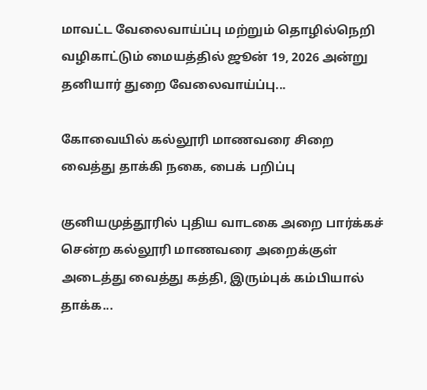மாவட்ட வேலைவாய்ப்பு மற்றும் தொழில்நெறி வழிகாட்டும் மையத்தில் ஜூன் 19, 2026 அன்று தனியார் துறை வேலைவாய்ப்பு...

கோவையில் கல்லூரி மாணவரை சிறை வைத்து தாக்கி நகை, பைக் பறிப்பு

குனியமுத்தூரில் புதிய வாடகை அறை பார்க்கச் சென்ற கல்லூரி மாணவரை அறைக்குள் அடைத்து வைத்து கத்தி, இரும்புக் கம்பியால் தாக்க...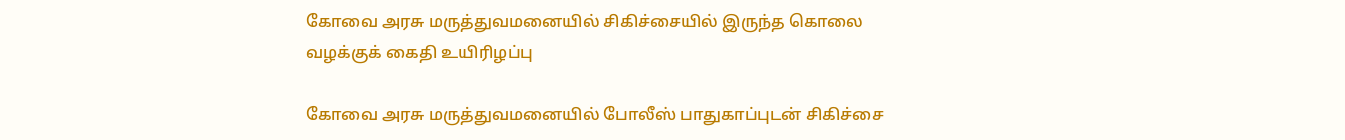கோவை அரசு மருத்துவமனையில் சிகிச்சையில் இருந்த கொலை வழக்குக் கைதி உயிரிழப்பு

கோவை அரசு மருத்துவமனையில் போலீஸ் பாதுகாப்புடன் சிகிச்சை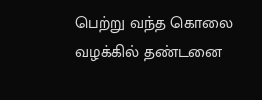பெற்று வந்த கொலை வழக்கில் தண்டனை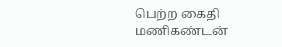பெற்ற கைதி மணிகண்டன்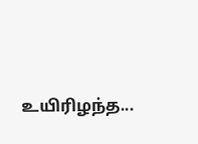உயிரிழந்த...